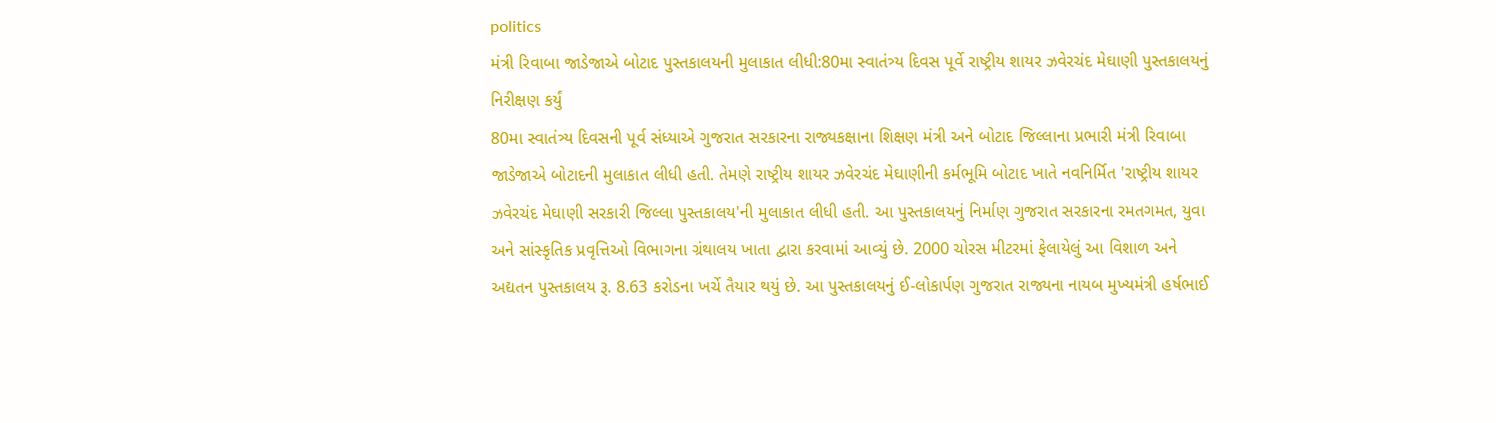politics
મંત્રી રિવાબા જાડેજાએ બોટાદ પુસ્તકાલયની મુલાકાત લીધી:80મા સ્વાતંત્ર્ય દિવસ પૂર્વે રાષ્ટ્રીય શાયર ઝવેરચંદ મેઘાણી પુસ્તકાલયનું નિરીક્ષણ કર્યું
80મા સ્વાતંત્ર્ય દિવસની પૂર્વ સંધ્યાએ ગુજરાત સરકારના રાજ્યકક્ષાના શિક્ષણ મંત્રી અને બોટાદ જિલ્લાના પ્રભારી મંત્રી રિવાબા જાડેજાએ બોટાદની મુલાકાત લીધી હતી. તેમણે રાષ્ટ્રીય શાયર ઝવેરચંદ મેઘાણીની કર્મભૂમિ બોટાદ ખાતે નવનિર્મિત 'રાષ્ટ્રીય શાયર ઝવેરચંદ મેઘાણી સરકારી જિલ્લા પુસ્તકાલય'ની મુલાકાત લીધી હતી. આ પુસ્તકાલયનું નિર્માણ ગુજરાત સરકારના રમતગમત, યુવા અને સાંસ્કૃતિક પ્રવૃત્તિઓ વિભાગના ગ્રંથાલય ખાતા દ્વારા કરવામાં આવ્યું છે. 2000 ચોરસ મીટરમાં ફેલાયેલું આ વિશાળ અને અદ્યતન પુસ્તકાલય રૂ. 8.63 કરોડના ખર્ચે તૈયાર થયું છે. આ પુસ્તકાલયનું ઈ-લોકાર્પણ ગુજરાત રાજ્યના નાયબ મુખ્યમંત્રી હર્ષભાઈ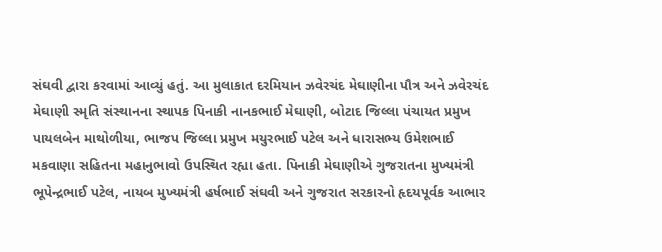સંઘવી દ્વારા કરવામાં આવ્યું હતું. આ મુલાકાત દરમિયાન ઝવેરચંદ મેઘાણીના પૌત્ર અને ઝવેરચંદ મેઘાણી સ્મૃતિ સંસ્થાનના સ્થાપક પિનાકી નાનકભાઈ મેઘાણી, બોટાદ જિલ્લા પંચાયત પ્રમુખ પાયલબેન માથોળીયા, ભાજપ જિલ્લા પ્રમુખ મયુરભાઈ પટેલ અને ધારાસભ્ય ઉમેશભાઈ મકવાણા સહિતના મહાનુભાવો ઉપસ્થિત રહ્યા હતા. પિનાકી મેઘાણીએ ગુજરાતના મુખ્યમંત્રી ભૂપેન્દ્રભાઈ પટેલ, નાયબ મુખ્યમંત્રી હર્ષભાઈ સંઘવી અને ગુજરાત સરકારનો હૃદયપૂર્વક આભાર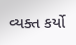વ્યક્ત કર્યો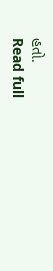હતો.
Read full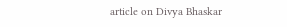article on Divya Bhaskar